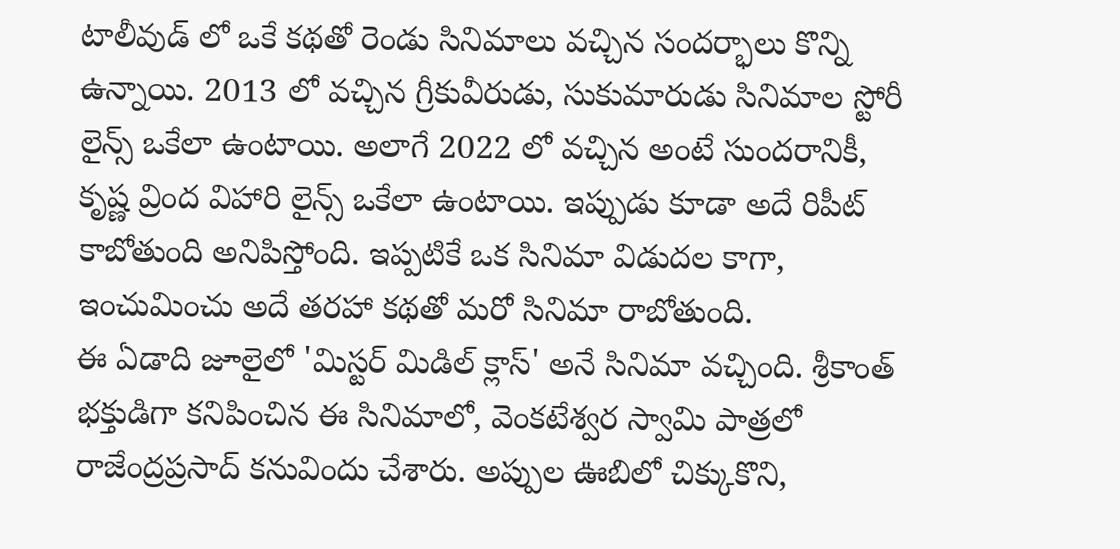టాలీవుడ్ లో ఒకే కథతో రెండు సినిమాలు వచ్చిన సందర్భాలు కొన్ని ఉన్నాయి. 2013 లో వచ్చిన గ్రీకువీరుడు, సుకుమారుడు సినిమాల స్టోరీ లైన్స్ ఒకేలా ఉంటాయి. అలాగే 2022 లో వచ్చిన అంటే సుందరానికీ, కృష్ణ వ్రింద విహారి లైన్స్ ఒకేలా ఉంటాయి. ఇప్పుడు కూడా అదే రిపీట్ కాబోతుంది అనిపిస్తోంది. ఇప్పటికే ఒక సినిమా విడుదల కాగా, ఇంచుమించు అదే తరహా కథతో మరో సినిమా రాబోతుంది.
ఈ ఏడాది జూలైలో 'మిస్టర్ మిడిల్ క్లాస్' అనే సినిమా వచ్చింది. శ్రీకాంత్ భక్తుడిగా కనిపించిన ఈ సినిమాలో, వెంకటేశ్వర స్వామి పాత్రలో రాజేంద్రప్రసాద్ కనువిందు చేశారు. అప్పుల ఊబిలో చిక్కుకొని,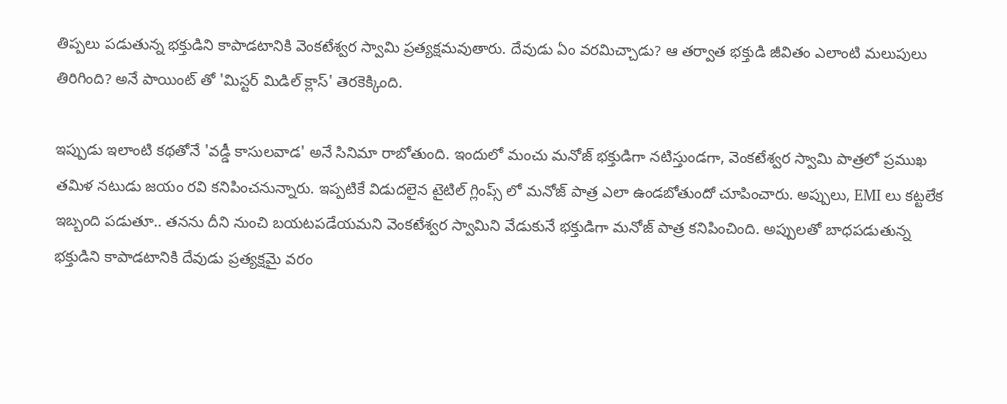తిప్పలు పడుతున్న భక్తుడిని కాపాడటానికి వెంకటేశ్వర స్వామి ప్రత్యక్షమవుతారు. దేవుడు ఏం వరమిచ్చాడు? ఆ తర్వాత భక్తుడి జీవితం ఎలాంటి మలుపులు తిరిగింది? అనే పాయింట్ తో 'మిస్టర్ మిడిల్ క్లాస్' తెరకెక్కింది.

ఇప్పుడు ఇలాంటి కథతోనే 'వడ్డీ కాసులవాడ' అనే సినిమా రాబోతుంది. ఇందులో మంచు మనోజ్ భక్తుడిగా నటిస్తుండగా, వెంకటేశ్వర స్వామి పాత్రలో ప్రముఖ తమిళ నటుడు జయం రవి కనిపించనున్నారు. ఇప్పటికే విడుదలైన టైటిల్ గ్లింప్స్ లో మనోజ్ పాత్ర ఎలా ఉండబోతుందో చూపించారు. అప్పులు, EMI లు కట్టలేక ఇబ్బంది పడుతూ.. తనను దీని నుంచి బయటపడేయమని వెంకటేశ్వర స్వామిని వేడుకునే భక్తుడిగా మనోజ్ పాత్ర కనిపించింది. అప్పులతో బాధపడుతున్న భక్తుడిని కాపాడటానికి దేవుడు ప్రత్యక్షమై వరం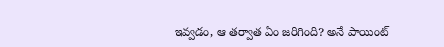ఇవ్వడం, ఆ తర్వాత ఏం జరిగింది? అనే పాయింట్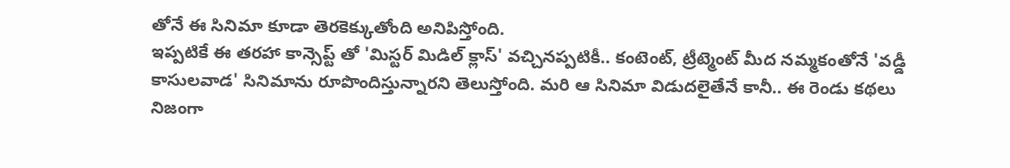తోనే ఈ సినిమా కూడా తెరకెక్కుతోంది అనిపిస్తోంది.
ఇప్పటికే ఈ తరహా కాన్సెప్ట్ తో 'మిస్టర్ మిడిల్ క్లాస్' వచ్చినప్పటికీ.. కంటెంట్, ట్రీట్మెంట్ మీద నమ్మకంతోనే 'వడ్డీ కాసులవాడ' సినిమాను రూపొందిస్తున్నారని తెలుస్తోంది. మరి ఆ సినిమా విడుదలైతేనే కానీ.. ఈ రెండు కథలు నిజంగా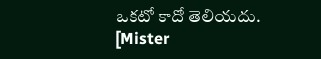ఒకటో కాదో తెలియదు.
[Mister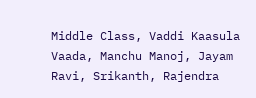Middle Class, Vaddi Kaasula Vaada, Manchu Manoj, Jayam Ravi, Srikanth, Rajendra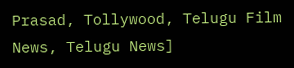Prasad, Tollywood, Telugu Film News, Telugu News]